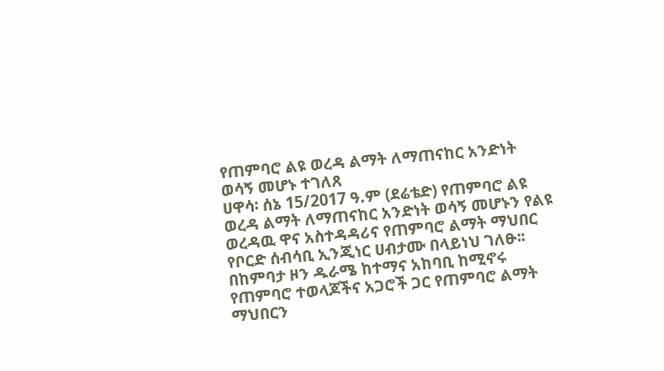የጠምባሮ ልዩ ወረዳ ልማት ለማጠናከር አንድነት ወሳኝ መሆኑ ተገለጸ
ሀዋሳ፡ ሰኔ 15/2017 ዓ.ም (ደሬቴድ) የጠምባሮ ልዩ ወረዳ ልማት ለማጠናከር አንድነት ወሳኝ መሆኑን የልዩ ወረዳዉ ዋና አስተዳዳሪና የጠምባሮ ልማት ማህበር የቦርድ ሰብሳቢ ኢንጂነር ሀብታሙ በላይነህ ገለፁ፡፡
በከምባታ ዞን ዱራሜ ከተማና አከባቢ ከሚኖሩ የጠምባሮ ተወላጆችና አጋሮች ጋር የጠምባሮ ልማት ማህበርን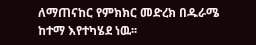ለማጠናከር የምክክር መድረክ በዱራሜ ከተማ እየተካሄደ ነዉ፡፡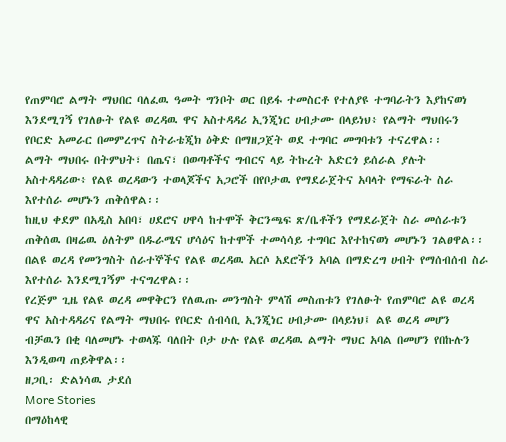የጠምባሮ ልማት ማህበር ባለፈዉ ዓመት ግንቦት ወር በይፋ ተመስርቶ የተለያዩ ተግባራትን እያከናወነ እንደሚገኝ የገለፁት የልዩ ወረዳዉ ዋና አስተዳዳሪ ኢንጂነር ሀብታሙ በላይነህ፥ የልማት ማህበሩን የቦርድ አመራር በመምረጥና ስትራቴጂክ ዕቅድ በማዘጋጀት ወደ ተግባር መግባቱን ተናረዋል፡፡
ልማት ማህበሩ በትምህት፣ በጤና፣ በወጣቶችና ግብርና ላይ ትኩረት አድርጎ ይሰራል ያሉት አስተዳዳሪው፥ የልዩ ወረዳውን ተወላጆችና አጋሮች በየቦታዉ የማደራጀትና አባላት የማፍራት ስራ እየተሰራ መሆኑን ጠቅሰዋል፡፡
ከዚህ ቀደም በአዲስ አበባ፣ ሀደሮና ሀዋሳ ከተሞች ቅርንጫፍ ጽ/ቤቶችን የማደራጀት ስራ መሰራቱን ጠቅሰዉ በዛሬዉ ዕለትም በዱራሜና ሆሳዕና ከተሞች ተመሳሳይ ተግባር እየተከናወነ መሆኑን ገልፀዋል፡፡
በልዩ ወረዳ የመንግስት ሰራተኞችና የልዩ ወረዳዉ አርሶ አደሮችን አባል በማድረግ ሀብት የማሰብሰብ ስራ እየተሰራ እንደሚገኝም ተናግረዋል፡፡
የረጅም ጊዜ የልዩ ወረዳ መዋቅርን የለዉጡ መንግስት ምላሽ መስጠቱን የገለፁት የጠምባሮ ልዩ ወረዳ ዋና አስተዳዳሪና የልማት ማህበሩ የቦርድ ሰብሳቢ ኢንጂነር ሀብታሙ በላይነህ፤ ልዩ ወረዳ መሆን ብቻዉን በቂ ባለመሆኑ ተወላጁ ባለበት ቦታ ሁሉ የልዩ ወረዳዉ ልማት ማህር አባል በመሆን የበኩሉን እንዲወጣ ጠይቅዋል፡፡
ዘጋቢ፡ ድልነሳዉ ታደሰ
More Stories
በማዕከላዊ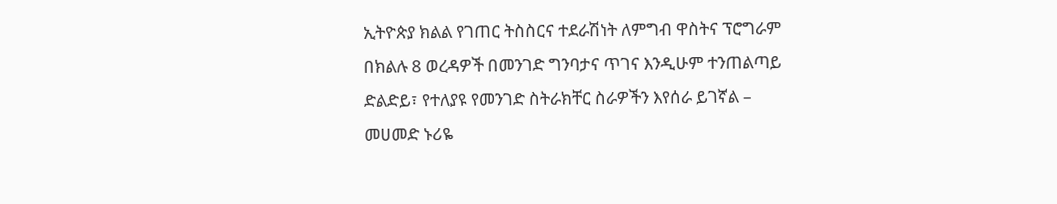ኢትዮጵያ ክልል የገጠር ትስስርና ተደራሽነት ለምግብ ዋስትና ፕሮግራም በክልሉ 8 ወረዳዎች በመንገድ ግንባታና ጥገና እንዲሁም ተንጠልጣይ ድልድይ፣ የተለያዩ የመንገድ ስትራክቸር ስራዎችን እየሰራ ይገኛል – መሀመድ ኑሪዬ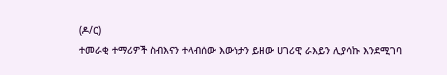(ዶ/ር)
ተመራቂ ተማሪዎች ስብእናን ተላብሰው እውነታን ይዘው ሀገሪዊ ራእይን ሊያሳኩ እንደሚገባ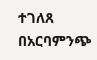ተገለጸ
በአርባምንጭ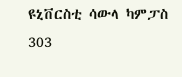ዩኒቨርስቲ ሳውላ ካምፓስ 303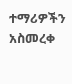ተማሪዎችን አስመረቀ